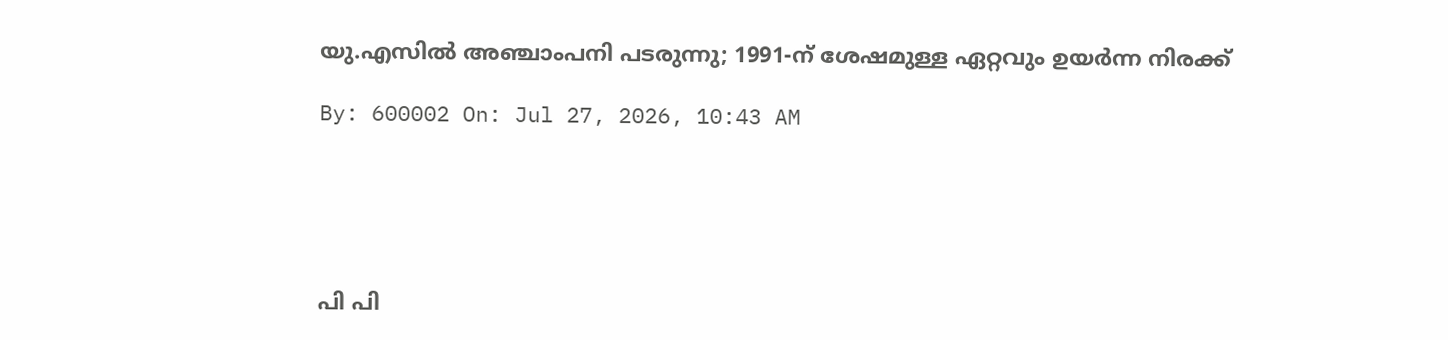യു.എസില്‍ അഞ്ചാംപനി പടരുന്നു; 1991-ന് ശേഷമുള്ള ഏറ്റവും ഉയര്‍ന്ന നിരക്ക്

By: 600002 On: Jul 27, 2026, 10:43 AM





പി പി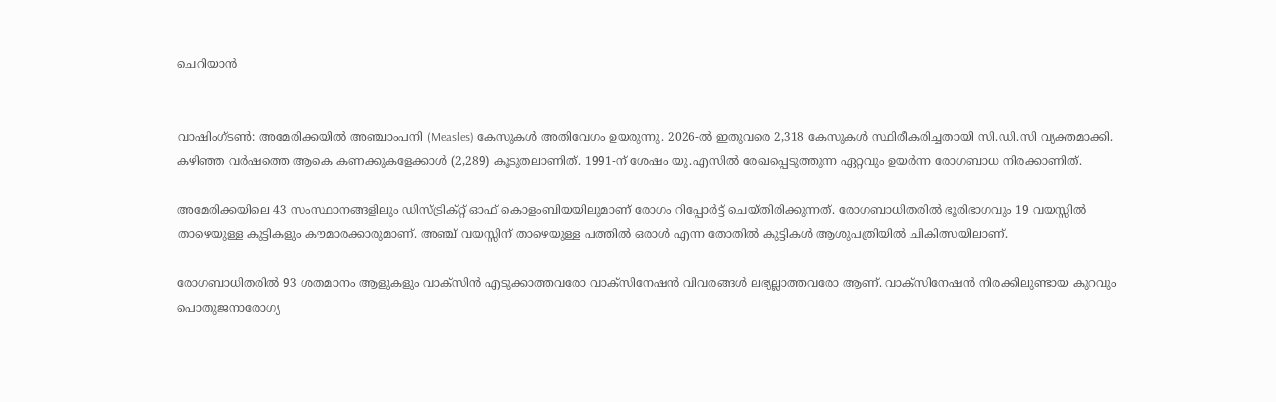ചെറിയാന്‍


വാഷിംഗ്ടണ്‍: അമേരിക്കയില്‍ അഞ്ചാംപനി (Measles) കേസുകള്‍ അതിവേഗം ഉയരുന്നു. 2026-ല്‍ ഇതുവരെ 2,318 കേസുകള്‍ സ്ഥിരീകരിച്ചതായി സി.ഡി.സി വ്യക്തമാക്കി. കഴിഞ്ഞ വര്‍ഷത്തെ ആകെ കണക്കുകളേക്കാള്‍ (2,289) കൂടുതലാണിത്. 1991-ന് ശേഷം യു.എസില്‍ രേഖപ്പെടുത്തുന്ന ഏറ്റവും ഉയര്‍ന്ന രോഗബാധ നിരക്കാണിത്.

അമേരിക്കയിലെ 43 സംസ്ഥാനങ്ങളിലും ഡിസ്ട്രിക്റ്റ് ഓഫ് കൊളംബിയയിലുമാണ് രോഗം റിപ്പോര്‍ട്ട് ചെയ്തിരിക്കുന്നത്. രോഗബാധിതരില്‍ ഭൂരിഭാഗവും 19 വയസ്സില്‍ താഴെയുള്ള കുട്ടികളും കൗമാരക്കാരുമാണ്. അഞ്ച് വയസ്സിന് താഴെയുള്ള പത്തില്‍ ഒരാള്‍ എന്ന തോതില്‍ കുട്ടികള്‍ ആശുപത്രിയില്‍ ചികിത്സയിലാണ്.

രോഗബാധിതരില്‍ 93 ശതമാനം ആളുകളും വാക്‌സിന്‍ എടുക്കാത്തവരോ വാക്‌സിനേഷന്‍ വിവരങ്ങള്‍ ലഭ്യല്ലാത്തവരോ ആണ്. വാക്‌സിനേഷന്‍ നിരക്കിലുണ്ടായ കുറവും പൊതുജനാരോഗ്യ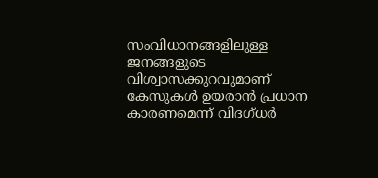സംവിധാനങ്ങളിലുള്ള ജനങ്ങളുടെ വിശ്വാസക്കുറവുമാണ് കേസുകള്‍ ഉയരാന്‍ പ്രധാന കാരണമെന്ന് വിദഗ്ധര്‍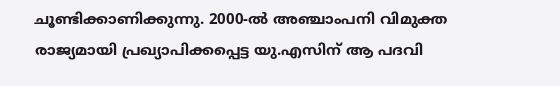ചൂണ്ടിക്കാണിക്കുന്നു. 2000-ല്‍ അഞ്ചാംപനി വിമുക്ത രാജ്യമായി പ്രഖ്യാപിക്കപ്പെട്ട യു.എസിന് ആ പദവി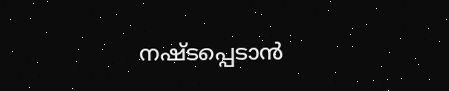നഷ്ടപ്പെടാന്‍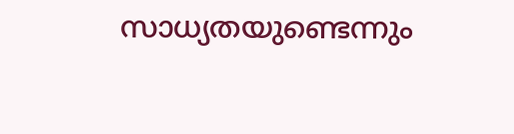സാധ്യതയുണ്ടെന്നും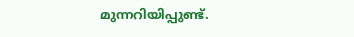മുന്നറിയിപ്പുണ്ട്.